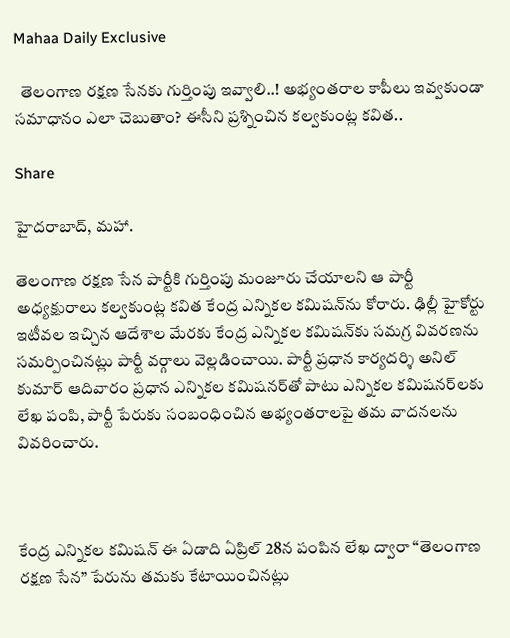Mahaa Daily Exclusive

  తెలంగాణ రక్షణ సేనకు గుర్తింపు ఇవ్వాలి..! అభ్యంతరాల కాపీలు ఇవ్వకుండా సమాధానం ఎలా చెబుతాం? ఈసీని ప్రశ్నించిన కల్వకుంట్ల కవిత..

Share

హైదరాబాద్, మహా.

తెలంగాణ రక్షణ సేన పార్టీకి గుర్తింపు మంజూరు చేయాలని ఆ పార్టీ అధ్యక్షురాలు కల్వకుంట్ల కవిత కేంద్ర ఎన్నికల కమిషన్‌ను కోరారు. ఢిల్లీ హైకోర్టు ఇటీవల ఇచ్చిన ఆదేశాల మేరకు కేంద్ర ఎన్నికల కమిషన్‌కు సమగ్ర వివరణను సమర్పించినట్లు పార్టీ వర్గాలు వెల్లడించాయి. పార్టీ ప్రధాన కార్యదర్శి అనిల్ కుమార్ ఆదివారం ప్రధాన ఎన్నికల కమిషనర్‌తో పాటు ఎన్నికల కమిషనర్‌లకు లేఖ పంపి, పార్టీ పేరుకు సంబంధించిన అభ్యంతరాలపై తమ వాదనలను వివరించారు.



కేంద్ర ఎన్నికల కమిషన్ ఈ ఏడాది ఏప్రిల్ 28న పంపిన లేఖ ద్వారా “తెలంగాణ రక్షణ సేన” పేరును తమకు కేటాయించినట్లు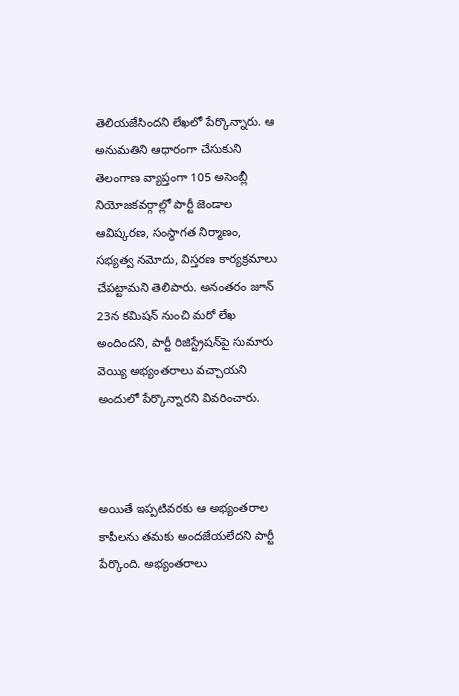తెలియజేసిందని లేఖలో పేర్కొన్నారు. ఆ అనుమతిని ఆధారంగా చేసుకుని తెలంగాణ వ్యాప్తంగా 105 అసెంబ్లీ నియోజకవర్గాల్లో పార్టీ జెండాల ఆవిష్కరణ, సంస్థాగత నిర్మాణం, సభ్యత్వ నమోదు, విస్తరణ కార్యక్రమాలు చేపట్టామని తెలిపారు. అనంతరం జూన్ 23న కమిషన్ నుంచి మరో లేఖ అందిందని, పార్టీ రిజిస్ట్రేషన్‌పై సుమారు వెయ్యి అభ్యంతరాలు వచ్చాయని అందులో పేర్కొన్నారని వివరించారు.



అయితే ఇప్పటివరకు ఆ అభ్యంతరాల కాపీలను తమకు అందజేయలేదని పార్టీ పేర్కొంది. అభ్యంతరాలు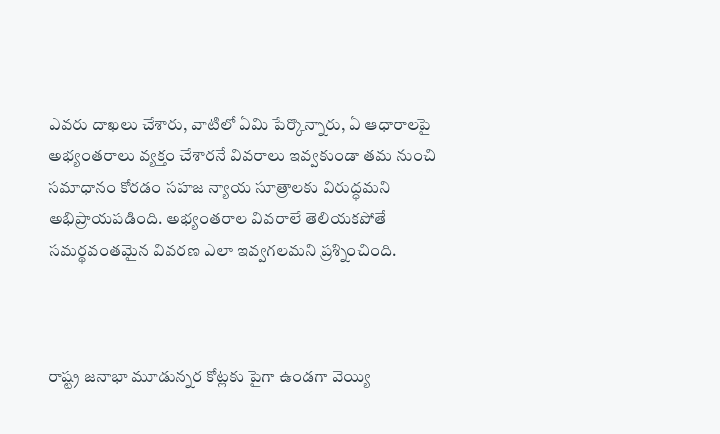ఎవరు దాఖలు చేశారు, వాటిలో ఏమి పేర్కొన్నారు, ఏ ఆధారాలపై అభ్యంతరాలు వ్యక్తం చేశారనే వివరాలు ఇవ్వకుండా తమ నుంచి సమాధానం కోరడం సహజ న్యాయ సూత్రాలకు విరుద్ధమని అభిప్రాయపడింది. అభ్యంతరాల వివరాలే తెలియకపోతే సమర్థవంతమైన వివరణ ఎలా ఇవ్వగలమని ప్రశ్నించింది.



రాష్ట్ర జనాభా మూడున్నర కోట్లకు పైగా ఉండగా వెయ్యి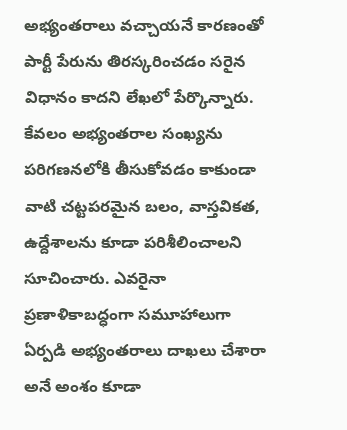అభ్యంతరాలు వచ్చాయనే కారణంతో పార్టీ పేరును తిరస్కరించడం సరైన విధానం కాదని లేఖలో పేర్కొన్నారు. కేవలం అభ్యంతరాల సంఖ్యను పరిగణనలోకి తీసుకోవడం కాకుండా వాటి చట్టపరమైన బలం, వాస్తవికత, ఉద్దేశాలను కూడా పరిశీలించాలని సూచించారు. ఎవరైనా ప్రణాళికాబద్ధంగా సమూహాలుగా ఏర్పడి అభ్యంతరాలు దాఖలు చేశారా అనే అంశం కూడా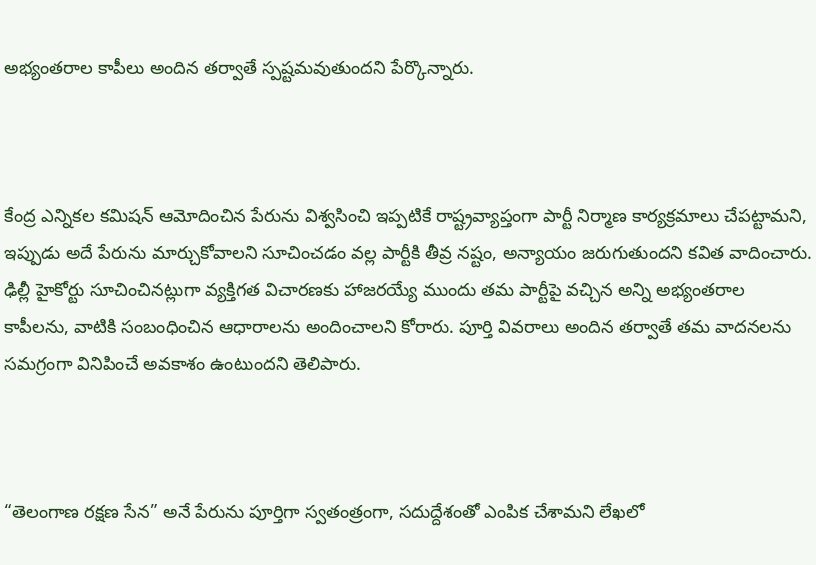అభ్యంతరాల కాపీలు అందిన తర్వాతే స్పష్టమవుతుందని పేర్కొన్నారు.



కేంద్ర ఎన్నికల కమిషన్ ఆమోదించిన పేరును విశ్వసించి ఇప్పటికే రాష్ట్రవ్యాప్తంగా పార్టీ నిర్మాణ కార్యక్రమాలు చేపట్టామని, ఇప్పుడు అదే పేరును మార్చుకోవాలని సూచించడం వల్ల పార్టీకి తీవ్ర నష్టం, అన్యాయం జరుగుతుందని కవిత వాదించారు. ఢిల్లీ హైకోర్టు సూచించినట్లుగా వ్యక్తిగత విచారణకు హాజరయ్యే ముందు తమ పార్టీపై వచ్చిన అన్ని అభ్యంతరాల కాపీలను, వాటికి సంబంధించిన ఆధారాలను అందించాలని కోరారు. పూర్తి వివరాలు అందిన తర్వాతే తమ వాదనలను సమగ్రంగా వినిపించే అవకాశం ఉంటుందని తెలిపారు.



“తెలంగాణ రక్షణ సేన” అనే పేరును పూర్తిగా స్వతంత్రంగా, సదుద్దేశంతో ఎంపిక చేశామని లేఖలో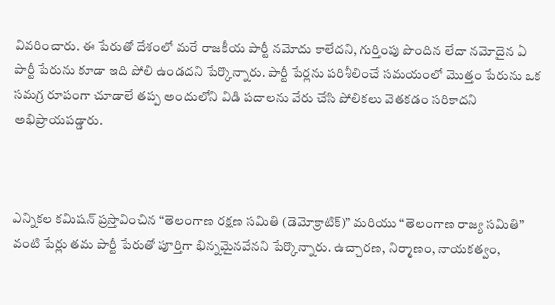వివరించారు. ఈ పేరుతో దేశంలో మరే రాజకీయ పార్టీ నమోదు కాలేదని, గుర్తింపు పొందిన లేదా నమోదైన ఏ పార్టీ పేరును కూడా ఇది పోలి ఉండదని పేర్కొన్నారు. పార్టీ పేర్లను పరిశీలించే సమయంలో మొత్తం పేరును ఒక సమగ్ర రూపంగా చూడాలే తప్ప అందులోని విడి పదాలను వేరు చేసి పోలికలు వెతకడం సరికాదని అభిప్రాయపడ్డారు.



ఎన్నికల కమిషన్ ప్రస్తావించిన “తెలంగాణ రక్షణ సమితి (డెమోక్రాటిక్)” మరియు “తెలంగాణ రాజ్య సమితి” వంటి పేర్లు తమ పార్టీ పేరుతో పూర్తిగా భిన్నమైనవేనని పేర్కొన్నారు. ఉచ్చారణ, నిర్మాణం, నాయకత్వం,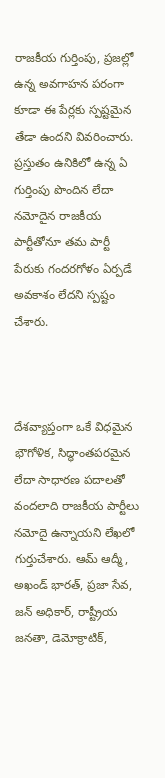రాజకీయ గుర్తింపు, ప్రజల్లో ఉన్న అవగాహన పరంగా కూడా ఈ పేర్లకు స్పష్టమైన తేడా ఉందని వివరించారు. ప్రస్తుతం ఉనికిలో ఉన్న ఏ గుర్తింపు పొందిన లేదా నమోదైన రాజకీయ పార్టీతోనూ తమ పార్టీ పేరుకు గందరగోళం ఏర్పడే అవకాశం లేదని స్పష్టం చేశారు.



దేశవ్యాప్తంగా ఒకే విధమైన భౌగోళిక, సిద్ధాంతపరమైన లేదా సాధారణ పదాలతో వందలాది రాజకీయ పార్టీలు నమోదై ఉన్నాయని లేఖలో గుర్తుచేశారు. ఆమ్ ఆద్మీ, అఖండ్ భారత్, ప్రజా సేవ, జన్ అధికార్, రాష్ట్రీయ జనతా, డెమోక్రాటిక్,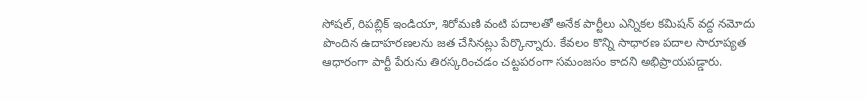సోషల్, రిపబ్లిక్ ఇండియా, శిరోమణి వంటి పదాలతో అనేక పార్టీలు ఎన్నికల కమిషన్ వద్ద నమోదు పొందిన ఉదాహరణలను జత చేసినట్లు పేర్కొన్నారు. కేవలం కొన్ని సాధారణ పదాల సారూప్యత ఆధారంగా పార్టీ పేరును తిరస్కరించడం చట్టపరంగా సమంజసం కాదని అభిప్రాయపడ్డారు.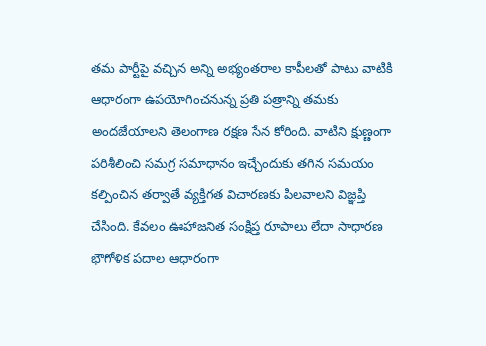తమ పార్టీపై వచ్చిన అన్ని అభ్యంతరాల కాపీలతో పాటు వాటికి ఆధారంగా ఉపయోగించనున్న ప్రతి పత్రాన్ని తమకు అందజేయాలని తెలంగాణ రక్షణ సేన కోరింది. వాటిని క్షుణ్ణంగా పరిశీలించి సమగ్ర సమాధానం ఇచ్చేందుకు తగిన సమయం కల్పించిన తర్వాతే వ్యక్తిగత విచారణకు పిలవాలని విజ్ఞప్తి చేసింది. కేవలం ఊహాజనిత సంక్షిప్త రూపాలు లేదా సాధారణ భౌగోళిక పదాల ఆధారంగా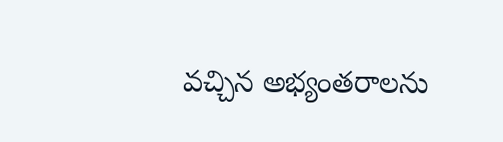వచ్చిన అభ్యంతరాలను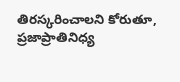తిరస్కరించాలని కోరుతూ, ప్రజాప్రాతినిధ్య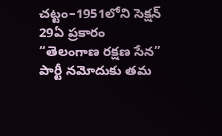చట్టం–1951లోని సెక్షన్ 29ఏ ప్రకారం “తెలంగాణ రక్షణ సేన” పార్టీ నమోదుకు తమ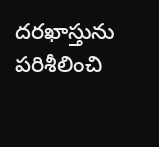దరఖాస్తును పరిశీలించి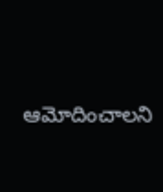ఆమోదించాలని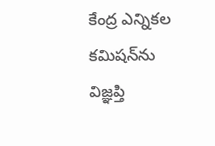కేంద్ర ఎన్నికల కమిషన్‌ను విజ్ఞప్తి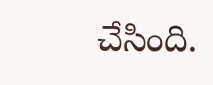చేసింది.